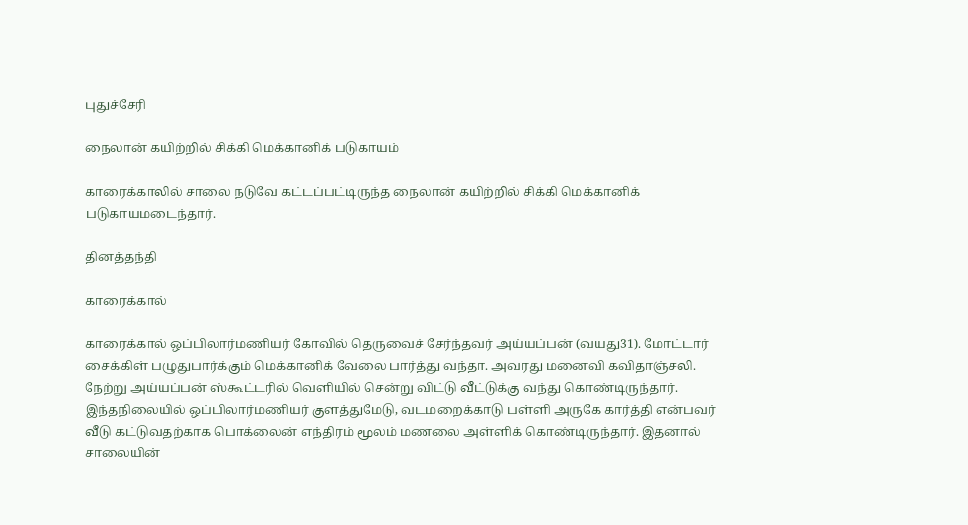புதுச்சேரி

நைலான் கயிற்றில் சிக்கி மெக்கானிக் படுகாயம்

காரைக்காலில் சாலை நடுவே கட்டப்பட்டிருந்த நைலான் கயிற்றில் சிக்கி மெக்கானிக் படுகாயமடைந்தார்.

தினத்தந்தி

காரைக்கால்

காரைக்கால் ஒப்பிலார்மணியர் கோவில் தெருவைச் சேர்ந்தவர் அய்யப்பன் (வயது31). மோட்டார் சைக்கிள் பழுதுபார்க்கும் மெக்கானிக் வேலை பார்த்து வந்தா. அவரது மனைவி கவிதாஞ்சலி. நேற்று அய்யப்பன் ஸ்கூட்டரில் வெளியில் சென்று விட்டு வீட்டுக்கு வந்து கொண்டிருந்தார். இந்தநிலையில் ஒப்பிலார்மணியர் குளத்துமேடு, வடமறைக்காடு பள்ளி அருகே கார்த்தி என்பவர் வீடு கட்டுவதற்காக பொக்லைன் எந்திரம் மூலம் மணலை அள்ளிக் கொண்டிருந்தார். இதனால் சாலையின்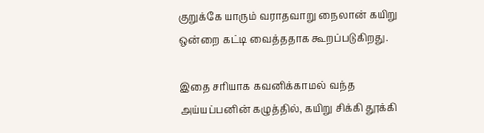குறுக்கே யாரும் வராதவாறு நைலான் கயிறு ஒன்றை கட்டி வைத்ததாக கூறப்படுகிறது.

இதை சரியாக கவனிக்காமல் வந்த அய்யப்பனின் கழுத்தில், கயிறு சிக்கி தூக்கி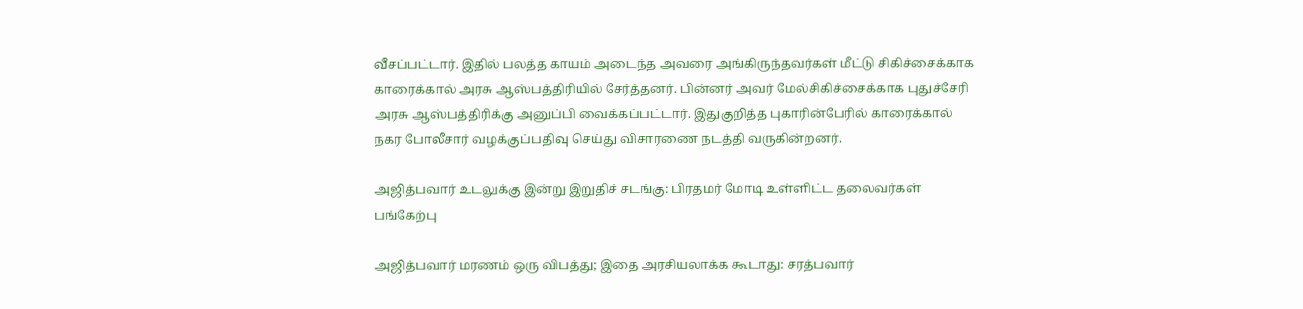வீசப்பட்டார். இதில் பலத்த காயம் அடைந்த அவரை அங்கிருந்தவர்கள் மீட்டு சிகிச்சைக்காக காரைக்கால் அரசு ஆஸ்பத்திரியில் சேர்த்தனர். பின்னர் அவர் மேல்சிகிச்சைக்காக புதுச்சேரி அரசு ஆஸ்பத்திரிக்கு அனுப்பி வைக்கப்பட்டார். இதுகுறித்த புகாரின்பேரில் காரைக்கால் நகர போலீசார் வழக்குப்பதிவு செய்து விசாரணை நடத்தி வருகின்றனர்.

அஜித்பவார் உடலுக்கு இன்று இறுதிச் சடங்கு: பிரதமர் மோடி உள்ளிட்ட தலைவர்கள் பங்கேற்பு

அஜித்பவார் மரணம் ஒரு விபத்து; இதை அரசியலாக்க கூடாது: சரத்பவார்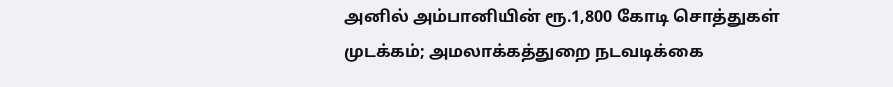அனில் அம்பானியின் ரூ.1,800 கோடி சொத்துகள் முடக்கம்; அமலாக்கத்துறை நடவடிக்கை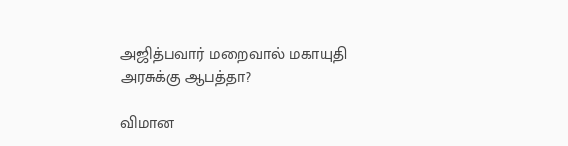அஜித்பவார் மறைவால் மகாயுதி அரசுக்கு ஆபத்தா?

விமான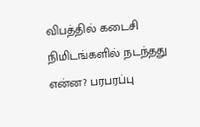விபத்தில் கடைசி நிமிடங்களில் நடந்தது என்ன? பரபரப்பு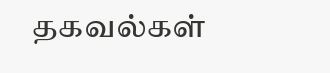தகவல்கள்